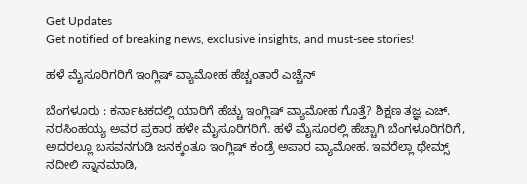Get Updates
Get notified of breaking news, exclusive insights, and must-see stories!

ಹಳೆ ಮೈಸೂರಿಗರಿಗೆ ಇಂಗ್ಲಿಷ್‌ ವ್ಯಾಮೋಹ ಹೆಚ್ಚಂತಾರೆ ಎಚ್ಚೆನ್‌

ಬೆಂಗಳೂರು : ಕರ್ನಾಟಕದಲ್ಲಿ ಯಾರಿಗೆ ಹೆಚ್ಚು ಇಂಗ್ಲಿಷ್‌ ವ್ಯಾಮೋಹ ಗೊತ್ತೆ? ಶಿಕ್ಷಣ ತಜ್ಞ ಎಚ್‌. ನರಸಿಂಹಯ್ಯ ಅವರ ಪ್ರಕಾರ ಹಳೇ ಮೈಸೂರಿಗರಿಗೆ. ಹಳೆ ಮೈಸೂರಲ್ಲಿ ಹೆಚ್ಚಾಗಿ ಬೆಂಗಳೂರಿಗರಿಗೆ, ಅದರಲ್ಲೂ ಬಸವನಗುಡಿ ಜನಕ್ಕಂತೂ ಇಂಗ್ಲಿಷ್‌ ಕಂಡ್ರೆ ಅಪಾರ ವ್ಯಾಮೋಹ. ಇವರೆಲ್ಲಾ ಥೇಮ್ಸ್‌ ನದೀಲಿ ಸ್ನಾನಮಾಡಿ,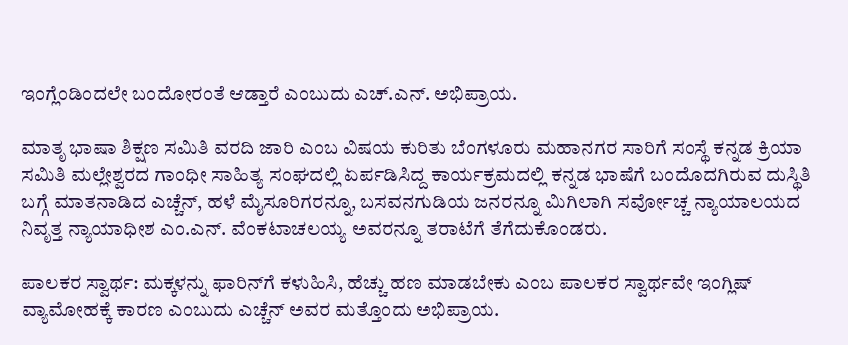ಇಂಗ್ಲೆಂಡಿಂದಲೇ ಬಂದೋರಂತೆ ಆಡ್ತಾರೆ ಎಂಬುದು ಎಚ್‌.ಎನ್‌. ಅಭಿಪ್ರಾಯ.

ಮಾತೃ ಭಾಷಾ ಶಿಕ್ಷಣ ಸಮಿತಿ ವರದಿ ಜಾರಿ ಎಂಬ ವಿಷಯ ಕುರಿತು ಬೆಂಗಳೂರು ಮಹಾನಗರ ಸಾರಿಗೆ ಸಂಸ್ಥೆ ಕನ್ನಡ ಕ್ರಿಯಾ ಸಮಿತಿ ಮಲ್ಲೇಶ್ವರದ ಗಾಂಧೀ ಸಾಹಿತ್ಯ ಸಂಘದಲ್ಲಿ ಏರ್ಪಡಿಸಿದ್ದ ಕಾರ್ಯಕ್ರಮದಲ್ಲಿ ಕನ್ನಡ ಭಾಷೆಗೆ ಬಂದೊದಗಿರುವ ದುಸ್ಥಿತಿ ಬಗ್ಗೆ ಮಾತನಾಡಿದ ಎಚ್ಚೆನ್‌, ಹಳೆ ಮೈಸೂರಿಗರನ್ನೂ, ಬಸವನಗುಡಿಯ ಜನರನ್ನೂ ಮಿಗಿಲಾಗಿ ಸರ್ವೋಚ್ಚ ನ್ಯಾಯಾಲಯದ ನಿವೃತ್ತ ನ್ಯಾಯಾಧೀಶ ಎಂ.ಎನ್‌. ವೆಂಕಟಾಚಲಯ್ಯ ಅವರನ್ನೂ ತರಾಟೆಗೆ ತೆಗೆದುಕೊಂಡರು.

ಪಾಲಕರ ಸ್ವಾರ್ಥ: ಮಕ್ಕಳನ್ನು ಫಾರಿನ್‌ಗೆ ಕಳುಹಿಸಿ, ಹೆಚ್ಚು ಹಣ ಮಾಡಬೇಕು ಎಂಬ ಪಾಲಕರ ಸ್ವಾರ್ಥವೇ ಇಂಗ್ಲಿಷ್‌ ವ್ಯಾಮೋಹಕ್ಕೆ ಕಾರಣ ಎಂಬುದು ಎಚ್ಚೆನ್‌ ಅವರ ಮತ್ತೊಂದು ಅಭಿಪ್ರಾಯ.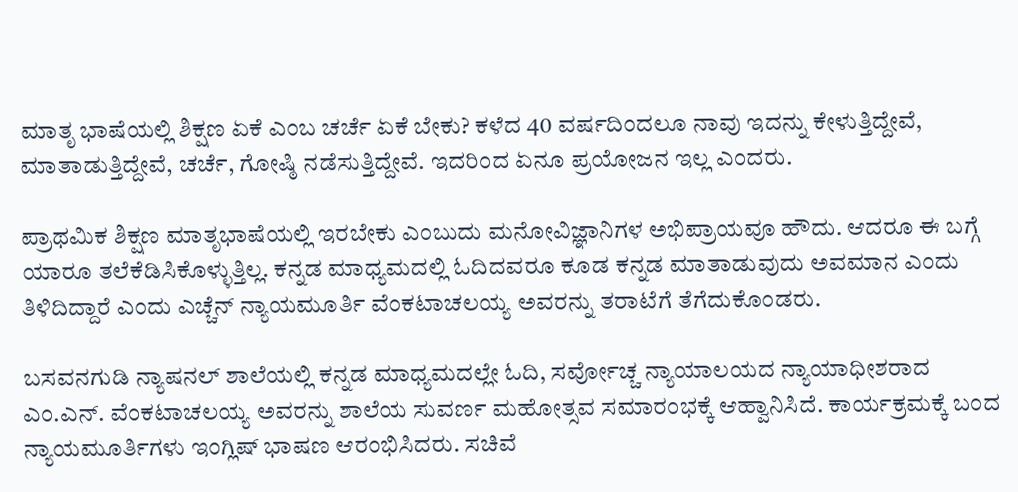ಮಾತೃ ಭಾಷೆಯಲ್ಲಿ ಶಿಕ್ಷಣ ಏಕೆ ಎಂಬ ಚರ್ಚೆ ಏಕೆ ಬೇಕು? ಕಳೆದ 40 ವರ್ಷದಿಂದಲೂ ನಾವು ಇದನ್ನು ಕೇಳುತ್ತಿದ್ದೇವೆ, ಮಾತಾಡುತ್ತಿದ್ದೇವೆ, ಚರ್ಚೆ, ಗೋಷ್ಠಿ ನಡೆಸುತ್ತಿದ್ದೇವೆ. ಇದರಿಂದ ಏನೂ ಪ್ರಯೋಜನ ಇಲ್ಲ ಎಂದರು.

ಪ್ರಾಥಮಿಕ ಶಿಕ್ಷಣ ಮಾತೃಭಾಷೆಯಲ್ಲಿ ಇರಬೇಕು ಎಂಬುದು ಮನೋವಿಜ್ಞಾನಿಗಳ ಅಭಿಪ್ರಾಯವೂ ಹೌದು. ಆದರೂ ಈ ಬಗ್ಗೆ ಯಾರೂ ತಲೆಕೆಡಿಸಿಕೊಳ್ಳುತ್ತಿಲ್ಲ. ಕನ್ನಡ ಮಾಧ್ಯಮದಲ್ಲಿ ಓದಿದವರೂ ಕೂಡ ಕನ್ನಡ ಮಾತಾಡುವುದು ಅವಮಾನ ಎಂದು ತಿಳಿದಿದ್ದಾರೆ ಎಂದು ಎಚ್ಚೆನ್‌ ನ್ಯಾಯಮೂರ್ತಿ ವೆಂಕಟಾಚಲಯ್ಯ ಅವರನ್ನು ತರಾಟೆಗೆ ತೆಗೆದುಕೊಂಡರು.

ಬಸವನಗುಡಿ ನ್ಯಾಷನಲ್‌ ಶಾಲೆಯಲ್ಲಿ ಕನ್ನಡ ಮಾಧ್ಯಮದಲ್ಲೇ ಓದಿ, ಸರ್ವೋಚ್ಚ ನ್ಯಾಯಾಲಯದ ನ್ಯಾಯಾಧೀಶರಾದ ಎಂ.ಎನ್‌. ವೆಂಕಟಾಚಲಯ್ಯ ಅವರನ್ನು ಶಾಲೆಯ ಸುವರ್ಣ ಮಹೋತ್ಸವ ಸಮಾರಂಭಕ್ಕೆ ಆಹ್ವಾನಿಸಿದೆ. ಕಾರ್ಯಕ್ರಮಕ್ಕೆ ಬಂದ ನ್ಯಾಯಮೂರ್ತಿಗಳು ಇಂಗ್ಲಿಷ್‌ ಭಾಷಣ ಆರಂಭಿಸಿದರು. ಸಚಿವೆ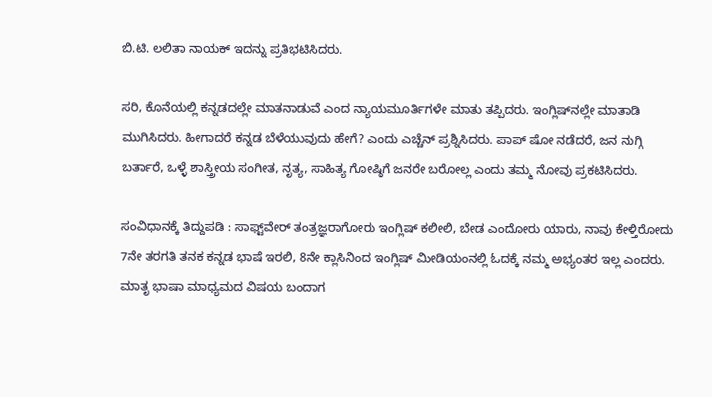ಬಿ.ಟಿ. ಲಲಿತಾ ನಾಯಕ್‌ ಇದನ್ನು ಪ್ರತಿಭಟಿಸಿದರು.

ಸರಿ, ಕೊನೆಯಲ್ಲಿ ಕನ್ನಡದಲ್ಲೇ ಮಾತನಾಡುವೆ ಎಂದ ನ್ಯಾಯಮೂರ್ತಿಗಳೇ ಮಾತು ತಪ್ಪಿದರು. ಇಂಗ್ಲಿಷ್‌ನಲ್ಲೇ ಮಾತಾಡಿ ಮುಗಿಸಿದರು. ಹೀಗಾದರೆ ಕನ್ನಡ ಬೆಳೆಯುವುದು ಹೇಗೆ? ಎಂದು ಎಚ್ಚೆನ್‌ ಪ್ರಶ್ನಿಸಿದರು. ಪಾಪ್‌ ಷೋ ನಡೆದರೆ, ಜನ ನುಗ್ಗಿ ಬರ್ತಾರೆ, ಒಳ್ಳೆ ಶಾಸ್ತ್ರೀಯ ಸಂಗೀತ, ನೃತ್ಯ, ಸಾಹಿತ್ಯ ಗೋಷ್ಠಿಗೆ ಜನರೇ ಬರೋಲ್ಲ ಎಂದು ತಮ್ಮ ನೋವು ಪ್ರಕಟಿಸಿದರು.

ಸಂವಿಧಾನಕ್ಕೆ ತಿದ್ದುಪಡಿ : ಸಾಫ್ಟ್‌ವೇರ್‌ ತಂತ್ರಜ್ಞರಾಗೋರು ಇಂಗ್ಲಿಷ್‌ ಕಲೀಲಿ, ಬೇಡ ಎಂದೋರು ಯಾರು, ನಾವು ಕೇಳ್ತಿರೋದು 7ನೇ ತರಗತಿ ತನಕ ಕನ್ನಡ ಭಾಷೆ ಇರಲಿ, 8ನೇ ಕ್ಲಾಸಿನಿಂದ ಇಂಗ್ಲಿಷ್‌ ಮೀಡಿಯಂನಲ್ಲಿ ಓದಕ್ಕೆ ನಮ್ಮ ಅಭ್ಯಂತರ ಇಲ್ಲ ಎಂದರು. ಮಾತೃ ಭಾಷಾ ಮಾಧ್ಯಮದ ವಿಷಯ ಬಂದಾಗ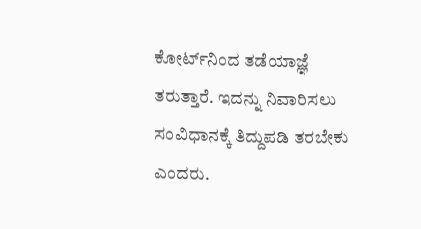ಕೋರ್ಟ್‌ನಿಂದ ತಡೆಯಾಜ್ಞೆ ತರುತ್ತಾರೆ. ಇದನ್ನು ನಿವಾರಿಸಲು ಸಂವಿಧಾನಕ್ಕೆ ತಿದ್ದುಪಡಿ ತರಬೇಕು ಎಂದರು.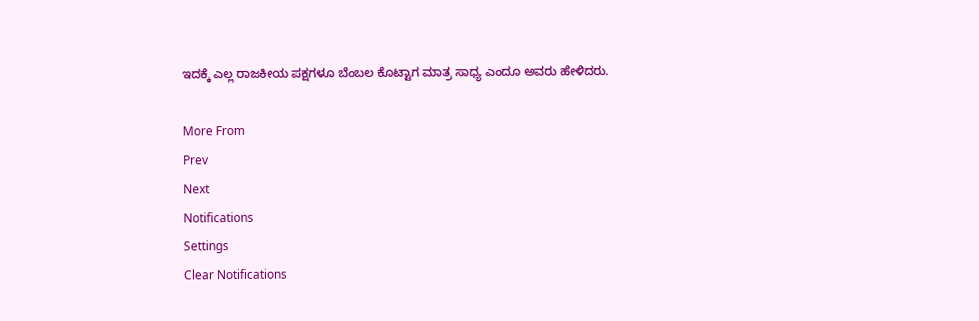ಇದಕ್ಕೆ ಎಲ್ಲ ರಾಜಕೀಯ ಪಕ್ಷಗಳೂ ಬೆಂಬಲ ಕೊಟ್ಟಾಗ ಮಾತ್ರ ಸಾಧ್ಯ ಎಂದೂ ಅವರು ಹೇಳಿದರು.

More From
Prev
Next
Notifications
Settings
Clear Notifications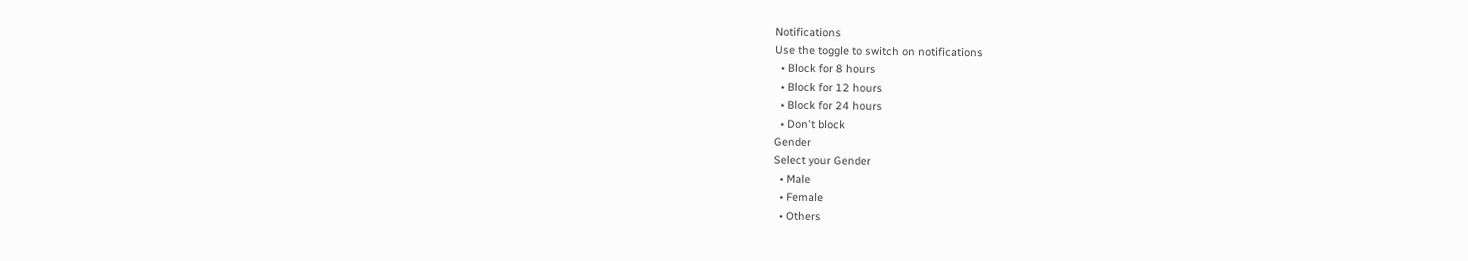Notifications
Use the toggle to switch on notifications
  • Block for 8 hours
  • Block for 12 hours
  • Block for 24 hours
  • Don't block
Gender
Select your Gender
  • Male
  • Female
  • Others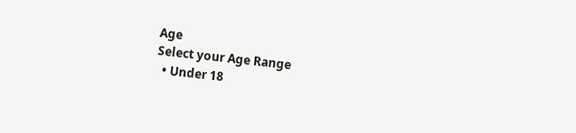Age
Select your Age Range
  • Under 18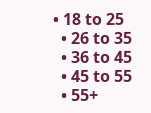• 18 to 25
  • 26 to 35
  • 36 to 45
  • 45 to 55
  • 55+